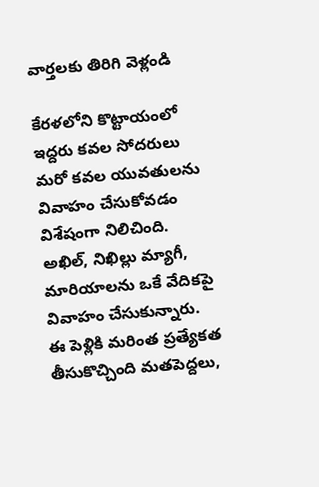వార్తలకు తిరిగి వెళ్లండి

కేరళలోని కొట్టాయంలో ఇద్దరు కవల సోదరులు మరో కవల యువతులను వివాహం చేసుకోవడం విశేషంగా నిలిచింది. అఖిల్, నిఖిల్లు మ్యాగీ, మారియాలను ఒకే వేదికపై వివాహం చేసుకున్నారు.
ఈ పెళ్లికి మరింత ప్రత్యేకత తీసుకొచ్చింది మతపెద్దలు,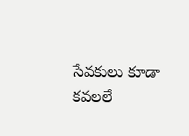సేవకులు కూడా కవలలే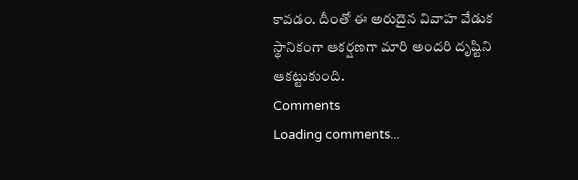కావడం. దీంతో ఈ అరుదైన వివాహ వేడుక స్థానికంగా ఆకర్షణగా మారి అందరి దృష్టిని ఆకట్టుకుంది.
Comments
Loading comments...